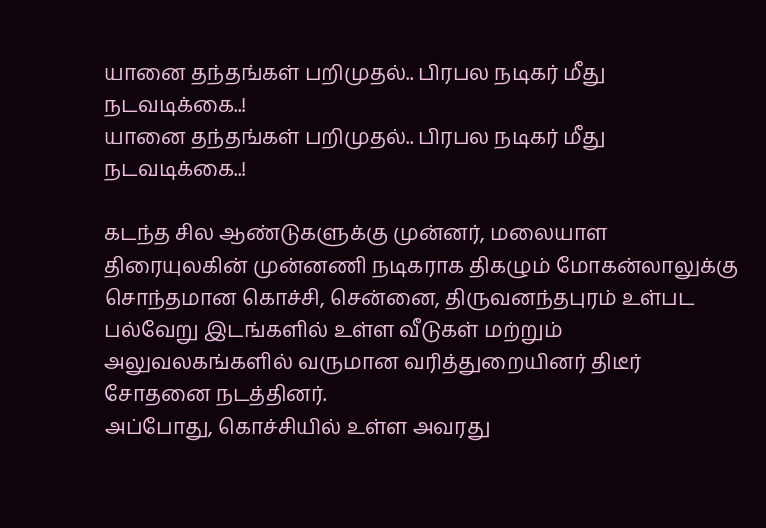யானை தந்தங்கள் பறிமுதல்.. பிரபல நடிகர் மீது நடவடிக்கை..!
யானை தந்தங்கள் பறிமுதல்.. பிரபல நடிகர் மீது நடவடிக்கை..!

கடந்த சில ஆண்டுகளுக்கு முன்னர், மலையாள திரையுலகின் முன்னணி நடிகராக திகழும் மோகன்லாலுக்கு சொந்தமான கொச்சி, சென்னை, திருவனந்தபுரம் உள்பட பல்வேறு இடங்களில் உள்ள வீடுகள் மற்றும் அலுவலகங்களில் வருமான வரித்துறையினர் திடீர் சோதனை நடத்தினர்.
அப்போது, கொச்சியில் உள்ள அவரது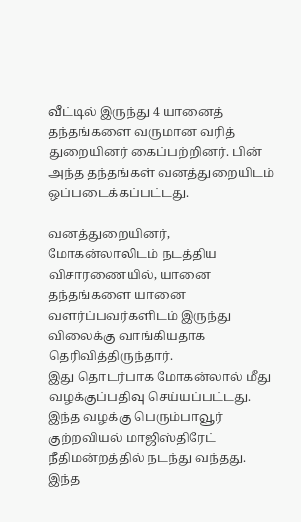வீட்டில் இருந்து 4 யானைத் தந்தங்களை வருமான வரித் துறையினர் கைப்பற்றினர். பின் அந்த தந்தங்கள் வனத்துறையிடம் ஒப்படைக்கப்பட்டது.

வனத்துறையினர், மோகன்லாலிடம் நடத்திய விசாரணையில், யானை தந்தங்களை யானை வளர்ப்பவர்களிடம் இருந்து விலைக்கு வாங்கியதாக தெரிவித்திருந்தார்.
இது தொடர்பாக மோகன்லால் மீது வழக்குப்பதிவு செய்யப்பட்டது. இந்த வழக்கு பெரும்பாவூர் குற்றவியல் மாஜிஸ்திரேட் நீதிமன்றத்தில் நடந்து வந்தது.
இந்த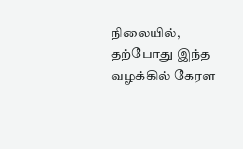நிலையில், தற்போது இந்த வழக்கில் கேரள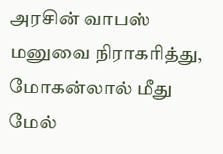அரசின் வாபஸ் மனுவை நிராகரித்து, மோகன்லால் மீது மேல்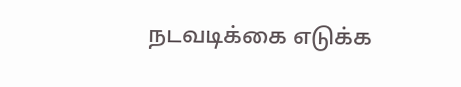நடவடிக்கை எடுக்க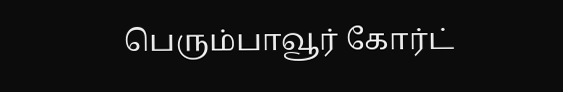பெரும்பாவூர் கோர்ட்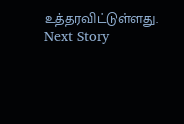உத்தரவிட்டுள்ளது.
Next Story